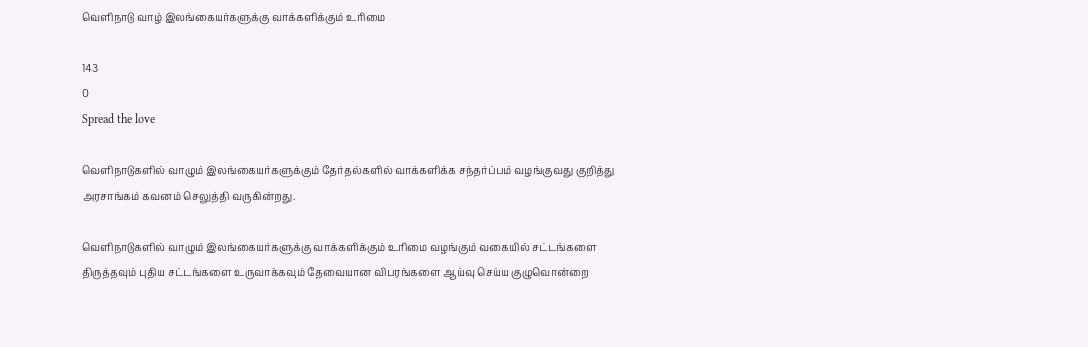வெளிநாடு வாழ் இலங்கையர்களுக்கு வாக்களிக்கும் உரிமை

143
0
Spread the love

வெளிநாடுகளில் வாழும் இலங்கையர்களுக்கும் தேர்தல்களில் வாக்களிக்க சந்தர்ப்பம் வழங்குவது குறித்து அரசாங்கம் கவனம் செலுத்தி வருகின்றது.

வெளிநாடுகளில் வாழும் இலங்கையர்களுக்கு வாக்களிக்கும் உரிமை வழங்கும் வகையில் சட்டங்களை திருத்தவும் புதிய சட்டங்களை உருவாக்கவும் தேவையான விபரங்களை ஆய்வு செய்ய குழுவொன்றை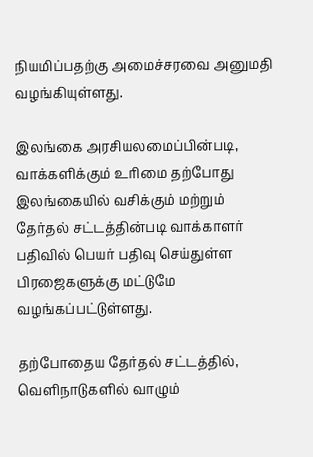நியமிப்பதற்கு அமைச்சரவை அனுமதி வழங்கியுள்ளது.

இலங்கை அரசியலமைப்பின்படி, வாக்களிக்கும் உரிமை தற்போது இலங்கையில் வசிக்கும் மற்றும் தேர்தல் சட்டத்தின்படி வாக்காளர் பதிவில் பெயர் பதிவு செய்துள்ள பிரஜைகளுக்கு மட்டுமே வழங்கப்பட்டுள்ளது.

தற்போதைய தேர்தல் சட்டத்தில், வெளிநாடுகளில் வாழும்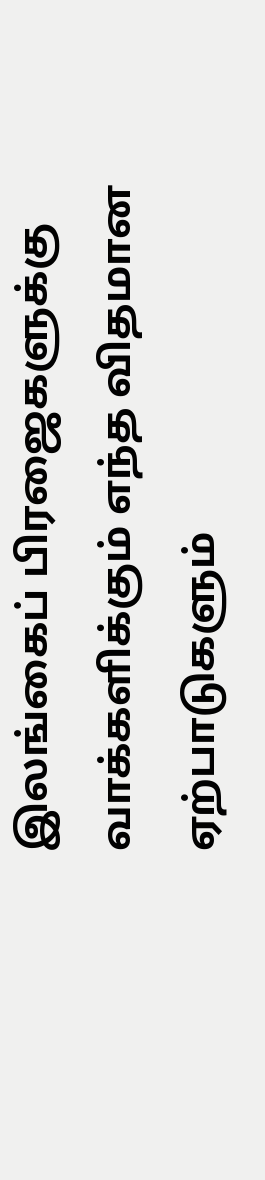இலங்கைப் பிரஜைகளுக்கு வாக்களிக்கும் எந்த விதமான ஏற்பாடுகளும்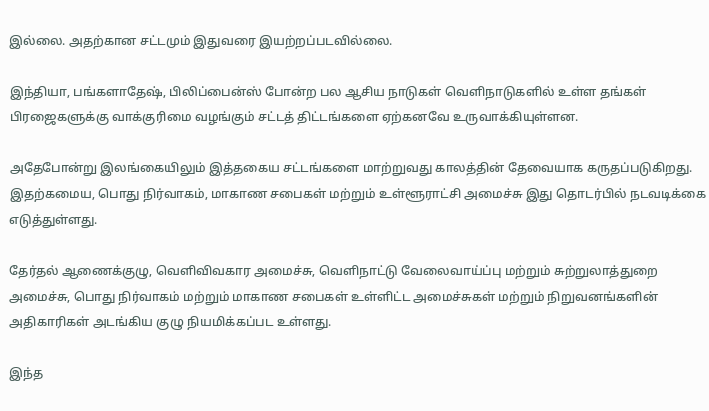இல்லை. அதற்கான சட்டமும் இதுவரை இயற்றப்படவில்லை.

இந்தியா, பங்களாதேஷ், பிலிப்பைன்ஸ் போன்ற பல ஆசிய நாடுகள் வெளிநாடுகளில் உள்ள தங்கள் பிரஜைகளுக்கு வாக்குரிமை வழங்கும் சட்டத் திட்டங்களை ஏற்கனவே உருவாக்கியுள்ளன.

அதேபோன்று இலங்கையிலும் இத்தகைய சட்டங்களை மாற்றுவது காலத்தின் தேவையாக கருதப்படுகிறது. இதற்கமைய, பொது நிர்வாகம், மாகாண சபைகள் மற்றும் உள்ளூராட்சி அமைச்சு இது தொடர்பில் நடவடிக்கை எடுத்துள்ளது.

தேர்தல் ஆணைக்குழு, வெளிவிவகார அமைச்சு, வெளிநாட்டு வேலைவாய்ப்பு மற்றும் சுற்றுலாத்துறை அமைச்சு, பொது நிர்வாகம் மற்றும் மாகாண சபைகள் உள்ளிட்ட அமைச்சுகள் மற்றும் நிறுவனங்களின் அதிகாரிகள் அடங்கிய குழு நியமிக்கப்பட உள்ளது.

இந்த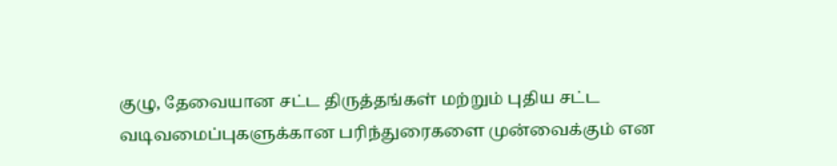குழு, தேவையான சட்ட திருத்தங்கள் மற்றும் புதிய சட்ட வடிவமைப்புகளுக்கான பரிந்துரைகளை முன்வைக்கும் என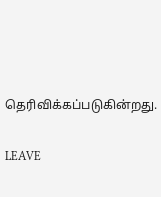தெரிவிக்கப்படுகின்றது.

LEAVE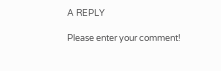A REPLY

Please enter your comment!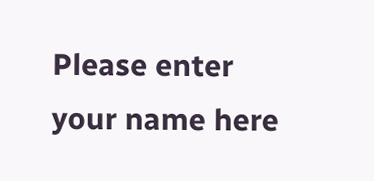Please enter your name here